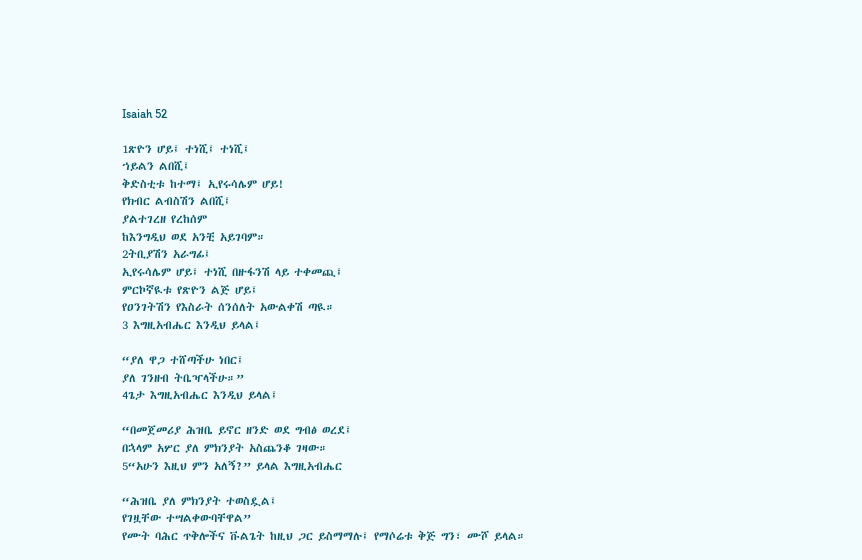Isaiah 52

1ጽዮን ሆይ፤ ተነሺ፤ ተነሺ፤
ኀይልን ልበሺ፤
ቅድስቲቱ ከተማ፤ ኢየሩሳሌም ሆይ!
የክብር ልብስሽን ልበሺ፤
ያልተገረዘ የረከሰም
ከእንግዲህ ወደ አንቺ አይገባም።
2ትቢያሽን አራግፊ፤
ኢየሩሳሌም ሆይ፤ ተነሺ በዙፋንሽ ላይ ተቀመጪ፤
ምርኮኛዪቱ የጽዮን ልጅ ሆይ፤
የዐንገትሽን የእስራት ሰንሰለት አውልቀሽ ጣዪ።
3 እግዚአብሔር እንዲህ ይላል፤

“ያለ ዋጋ ተሸጣችሁ ነበር፤
ያለ ገንዘብ ትቤዣላችሁ።”
4ጌታ እግዚአብሔር እንዲህ ይላል፤

“በመጀመሪያ ሕዝቤ ይኖር ዘንድ ወደ ግብፅ ወረደ፤
በኋላም አሦር ያለ ምክንያት አስጨንቆ ገዛው።
5“አሁን እዚህ ምን አለኝ?” ይላል እግዚአብሔር

“ሕዝቤ ያለ ምክንያት ተወስዷል፤
የገዟቸው ተሣልቀውባቸዋል”
የሙት ባሕር ጥቅሎችና ቩልጌት ከዚህ ጋር ይስማማሉ፤ የማሶሬቱ ቅጅ ግን፣ ሙሾ ይላል።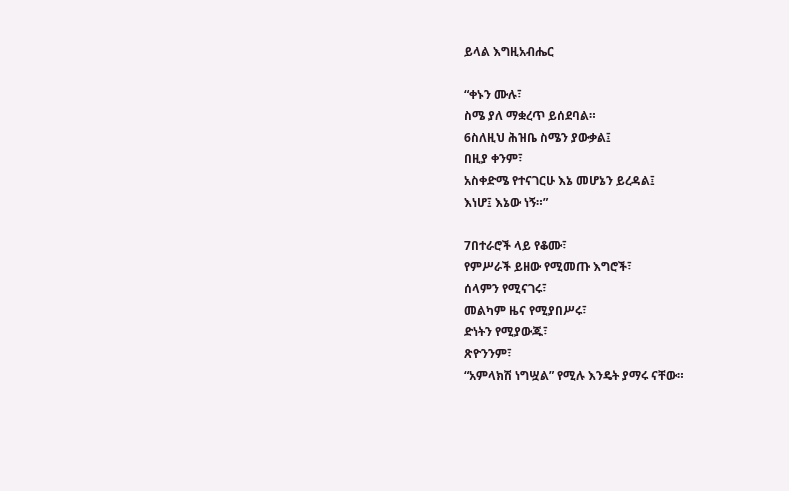ይላል እግዚአብሔር

“ቀኑን ሙሉ፣
ስሜ ያለ ማቋረጥ ይሰደባል።
6ስለዚህ ሕዝቤ ስሜን ያውቃል፤
በዚያ ቀንም፣
አስቀድሜ የተናገርሁ እኔ መሆኔን ይረዳል፤
እነሆ፤ እኔው ነኝ።”

7በተራሮች ላይ የቆሙ፣
የምሥራች ይዘው የሚመጡ እግሮች፣
ሰላምን የሚናገሩ፣
መልካም ዜና የሚያበሥሩ፣
ድነትን የሚያውጁ፣
ጽዮንንም፣
“አምላክሽ ነግሧል” የሚሉ እንዴት ያማሩ ናቸው።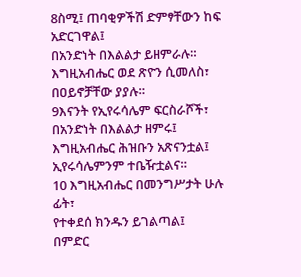8ስሚ፤ ጠባቂዎችሽ ድምፃቸውን ከፍ አድርገዋል፤
በአንድነት በእልልታ ይዘምራሉ።
እግዚአብሔር ወደ ጽዮን ሲመለስ፣
በዐይኖቻቸው ያያሉ።
9እናንት የኢየሩሳሌም ፍርስራሾች፣
በአንድነት በእልልታ ዘምሩ፤
እግዚአብሔር ሕዝቡን አጽናንቷል፤
ኢየሩሳሌምንም ተቤዥቷልና።
10 እግዚአብሔር በመንግሥታት ሁሉ ፊት፣
የተቀደሰ ክንዱን ይገልጣል፤
በምድር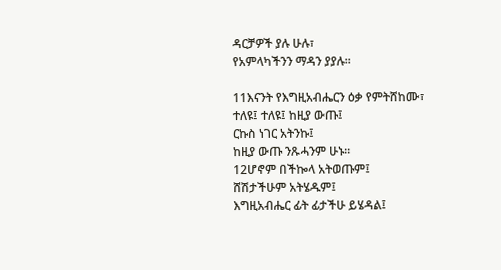ዳርቻዎች ያሉ ሁሉ፣
የአምላካችንን ማዳን ያያሉ።

11እናንት የእግዚአብሔርን ዕቃ የምትሸከሙ፣
ተለዩ፤ ተለዩ፤ ከዚያ ውጡ፤
ርኩስ ነገር አትንኩ፤
ከዚያ ውጡ ንጹሓንም ሁኑ።
12ሆኖም በችኰላ አትወጡም፤
ሸሽታችሁም አትሄዱም፤
እግዚአብሔር ፊት ፊታችሁ ይሄዳል፤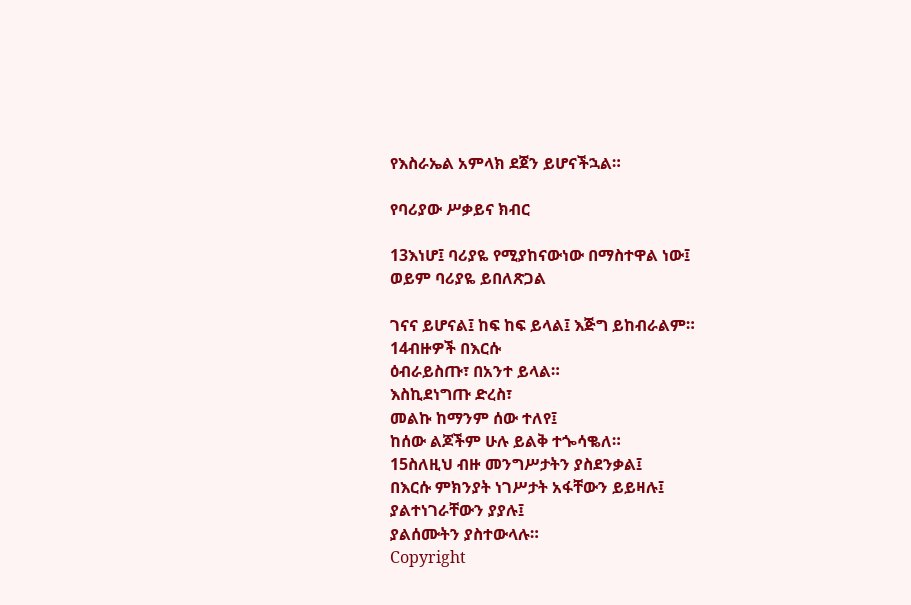የእስራኤል አምላክ ደጀን ይሆናችኋል።

የባሪያው ሥቃይና ክብር

13እነሆ፤ ባሪያዬ የሚያከናውነው በማስተዋል ነው፤
ወይም ባሪያዬ ይበለጽጋል

ገናና ይሆናል፤ ከፍ ከፍ ይላል፤ እጅግ ይከብራልም።
14ብዙዎች በእርሱ
ዕብራይስጡ፣ በአንተ ይላል።
እስኪደነግጡ ድረስ፣
መልኩ ከማንም ሰው ተለየ፤
ከሰው ልጆችም ሁሉ ይልቅ ተጐሳቈለ።
15ስለዚህ ብዙ መንግሥታትን ያስደንቃል፤
በእርሱ ምክንያት ነገሥታት አፋቸውን ይይዛሉ፤
ያልተነገራቸውን ያያሉ፤
ያልሰሙትን ያስተውላሉ።
Copyright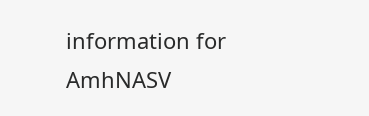information for AmhNASV